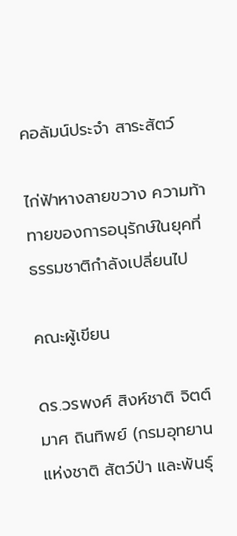คอลัมน์ประจำ สาระสัตว์

ไก่ฟ้าหางลายขวาง ความท้าทายของการอนุรักษ์ในยุคที่ธรรมชาติกำลังเปลี่ยนไป

คณะผู้เขียน

ดร.วรพงศ์ สิงห์ชาติ จิตต์มาศ ถินทิพย์ (กรมอุทยานแห่งชาติ สัตว์ป่า และพันธุ์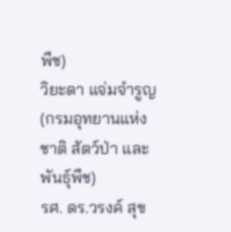พืช)
วิยะดา แจ่มจำรูญ (กรมอุทยานแห่งชาติ สัตว์ป่า และพันธุ์พืช)
รศ. ดร.วรงค์ สุข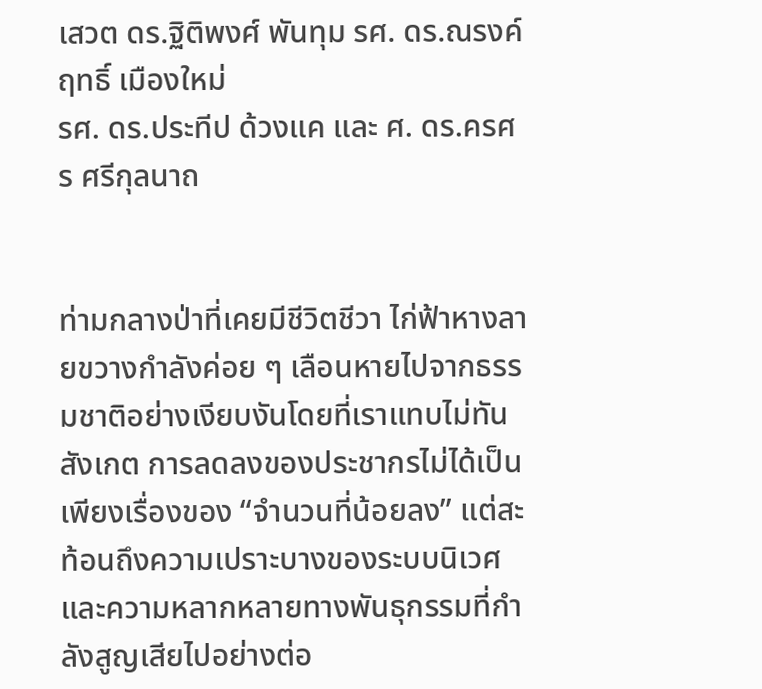เสวต ดร.ฐิติพงศ์ พันทุม รศ. ดร.ณรงค์ฤทธิ์ เมืองใหม่
รศ. ดร.ประทีป ด้วงแค และ ศ. ดร.ครศร ศรีกุลนาถ


ท่ามกลางป่าที่เคยมีชีวิตชีวา ไก่ฟ้าหางลายขวางกำลังค่อย ๆ เลือนหายไปจากธรรมชาติอย่างเงียบงันโดยที่เราแทบไม่ทันสังเกต การลดลงของประชากรไม่ได้เป็นเพียงเรื่องของ “จำนวนที่น้อยลง” แต่สะท้อนถึงความเปราะบางของระบบนิเวศและความหลากหลายทางพันธุกรรมที่กำลังสูญเสียไปอย่างต่อ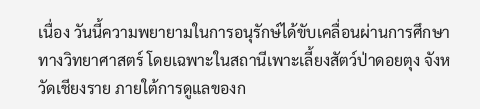เนื่อง วันนี้ความพยายามในการอนุรักษ์ได้ขับเคลื่อนผ่านการศึกษาทางวิทยาศาสตร์ โดยเฉพาะในสถานีเพาะเลี้ยงสัตว์ป่าดอยตุง จังหวัดเชียงราย ภายใต้การดูแลของก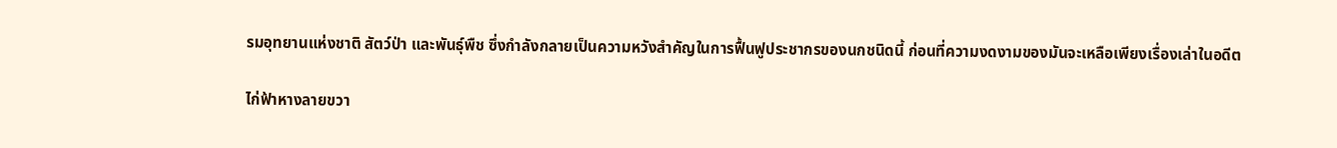รมอุทยานแห่งชาติ สัตว์ป่า และพันธุ์พืช ซึ่งกำลังกลายเป็นความหวังสำคัญในการฟื้นฟูประชากรของนกชนิดนี้ ก่อนที่ความงดงามของมันจะเหลือเพียงเรื่องเล่าในอดีต

ไก่ฟ้าหางลายขวา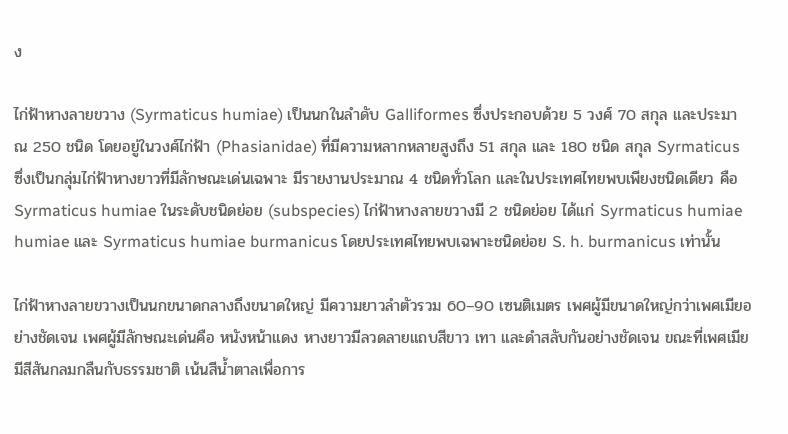ง

ไก่ฟ้าหางลายขวาง (Syrmaticus humiae) เป็นนกในลำดับ Galliformes ซึ่งประกอบด้วย 5 วงศ์ 70 สกุล และประมาณ 250 ชนิด โดยอยู่ในวงศ์ไก่ฟ้า (Phasianidae) ที่มีความหลากหลายสูงถึง 51 สกุล และ 180 ชนิด สกุล Syrmaticus ซึ่งเป็นกลุ่มไก่ฟ้าหางยาวที่มีลักษณะเด่นเฉพาะ มีรายงานประมาณ 4 ชนิดทั่วโลก และในประเทศไทยพบเพียงชนิดเดียว คือ Syrmaticus humiae ในระดับชนิดย่อย (subspecies) ไก่ฟ้าหางลายขวางมี 2 ชนิดย่อย ได้แก่ Syrmaticus humiae humiae และ Syrmaticus humiae burmanicus โดยประเทศไทยพบเฉพาะชนิดย่อย S. h. burmanicus เท่านั้น

ไก่ฟ้าหางลายขวางเป็นนกขนาดกลางถึงขนาดใหญ่ มีความยาวลำตัวรวม 60–90 เซนติเมตร เพศผู้มีขนาดใหญ่กว่าเพศเมียอย่างชัดเจน เพศผู้มีลักษณะเด่นคือ หนังหน้าแดง หางยาวมีลวดลายแถบสีขาว เทา และดำสลับกันอย่างชัดเจน ขณะที่เพศเมียมีสีสันกลมกลืนกับธรรมชาติ เน้นสีน้ำตาลเพื่อการ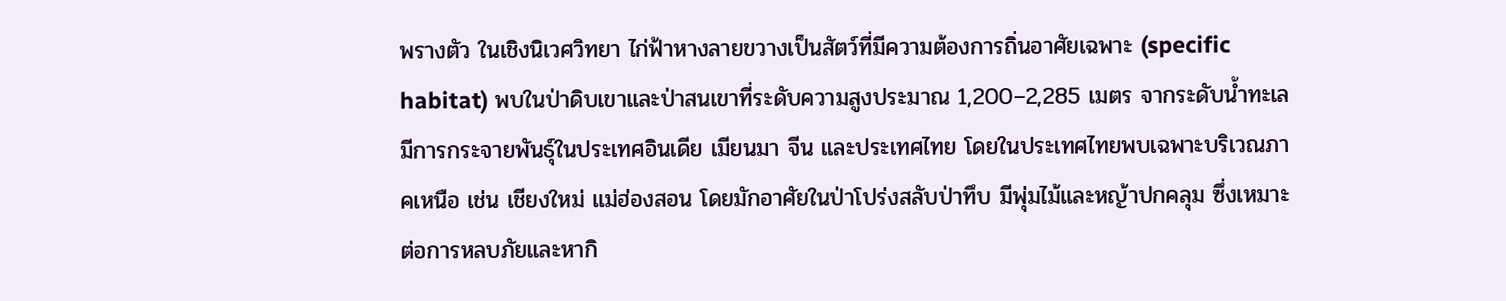พรางตัว ในเชิงนิเวศวิทยา ไก่ฟ้าหางลายขวางเป็นสัตว์ที่มีความต้องการถิ่นอาศัยเฉพาะ (specific habitat) พบในป่าดิบเขาและป่าสนเขาที่ระดับความสูงประมาณ 1,200–2,285 เมตร จากระดับน้ำทะเล มีการกระจายพันธุ์ในประเทศอินเดีย เมียนมา จีน และประเทศไทย โดยในประเทศไทยพบเฉพาะบริเวณภาคเหนือ เช่น เชียงใหม่ แม่ฮ่องสอน โดยมักอาศัยในป่าโปร่งสลับป่าทึบ มีพุ่มไม้และหญ้าปกคลุม ซึ่งเหมาะต่อการหลบภัยและหากิ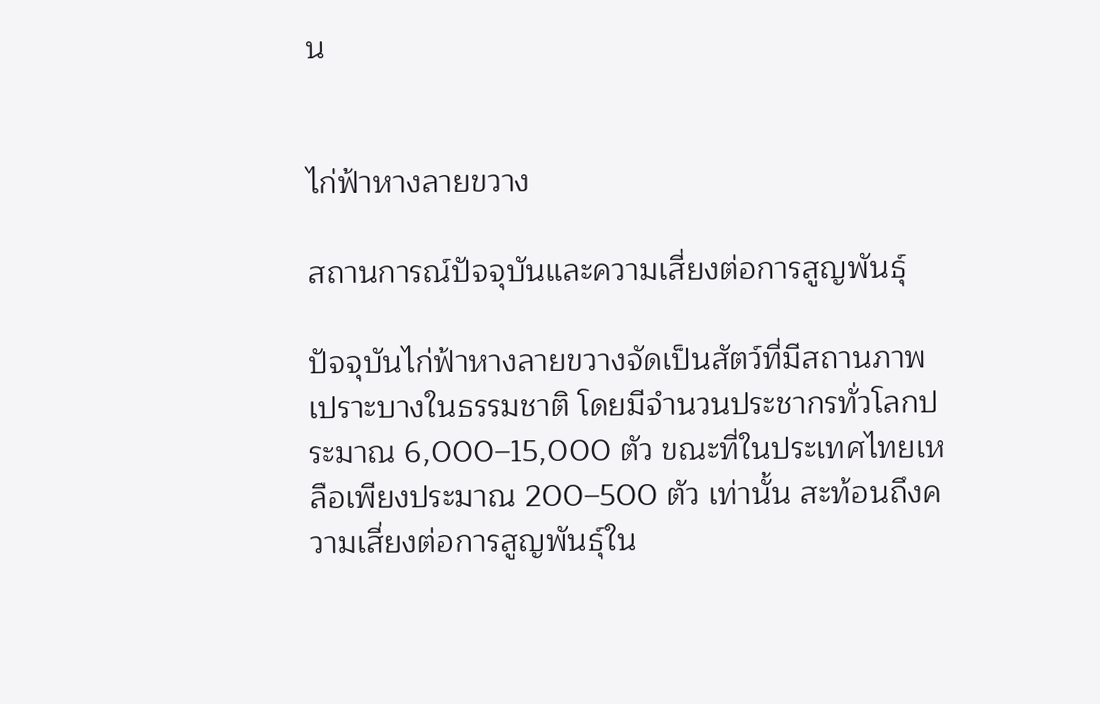น


ไก่ฟ้าหางลายขวาง

สถานการณ์ปัจจุบันและความเสี่ยงต่อการสูญพันธุ์

ปัจจุบันไก่ฟ้าหางลายขวางจัดเป็นสัตว์ที่มีสถานภาพเปราะบางในธรรมชาติ โดยมีจำนวนประชากรทั่วโลกประมาณ 6,000–15,000 ตัว ขณะที่ในประเทศไทยเหลือเพียงประมาณ 200–500 ตัว เท่านั้น สะท้อนถึงความเสี่ยงต่อการสูญพันธุ์ใน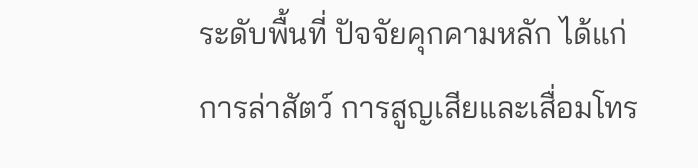ระดับพื้นที่ ปัจจัยคุกคามหลัก ได้แก่ การล่าสัตว์ การสูญเสียและเสื่อมโทร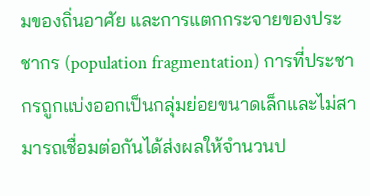มของถิ่นอาศัย และการแตกกระจายของประชากร (population fragmentation) การที่ประชากรถูกแบ่งออกเป็นกลุ่มย่อยขนาดเล็กและไม่สามารถเชื่อมต่อกันได้ส่งผลให้จำนวนป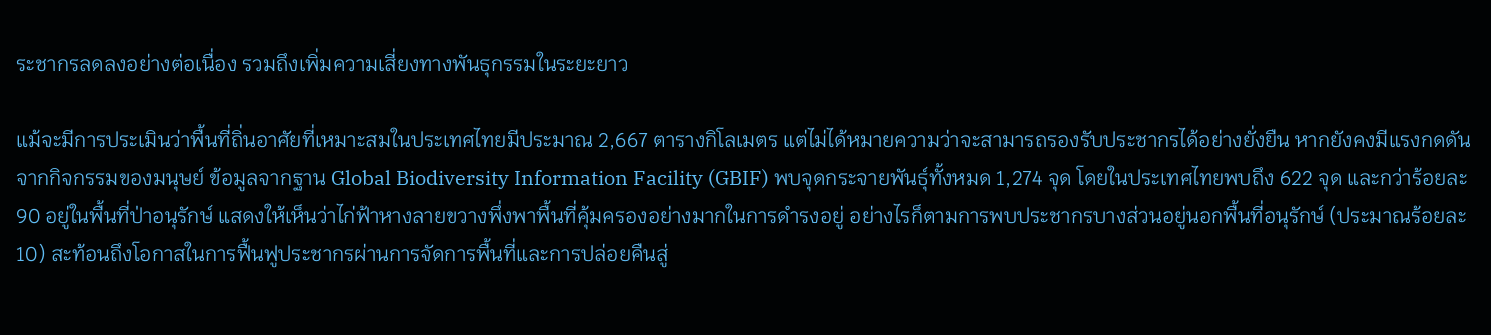ระชากรลดลงอย่างต่อเนื่อง รวมถึงเพิ่มความเสี่ยงทางพันธุกรรมในระยะยาว

แม้จะมีการประเมินว่าพื้นที่ถิ่นอาศัยที่เหมาะสมในประเทศไทยมีประมาณ 2,667 ตารางกิโลเมตร แต่ไม่ได้หมายความว่าจะสามารถรองรับประชากรได้อย่างยั่งยืน หากยังคงมีแรงกดดันจากกิจกรรมของมนุษย์ ข้อมูลจากฐาน Global Biodiversity Information Facility (GBIF) พบจุดกระจายพันธุ์ทั้งหมด 1,274 จุด โดยในประเทศไทยพบถึง 622 จุด และกว่าร้อยละ 90 อยู่ในพื้นที่ป่าอนุรักษ์ แสดงให้เห็นว่าไก่ฟ้าหางลายขวางพึ่งพาพื้นที่คุ้มครองอย่างมากในการดำรงอยู่ อย่างไรก็ตามการพบประชากรบางส่วนอยู่นอกพื้นที่อนุรักษ์ (ประมาณร้อยละ 10) สะท้อนถึงโอกาสในการฟื้นฟูประชากรผ่านการจัดการพื้นที่และการปล่อยคืนสู่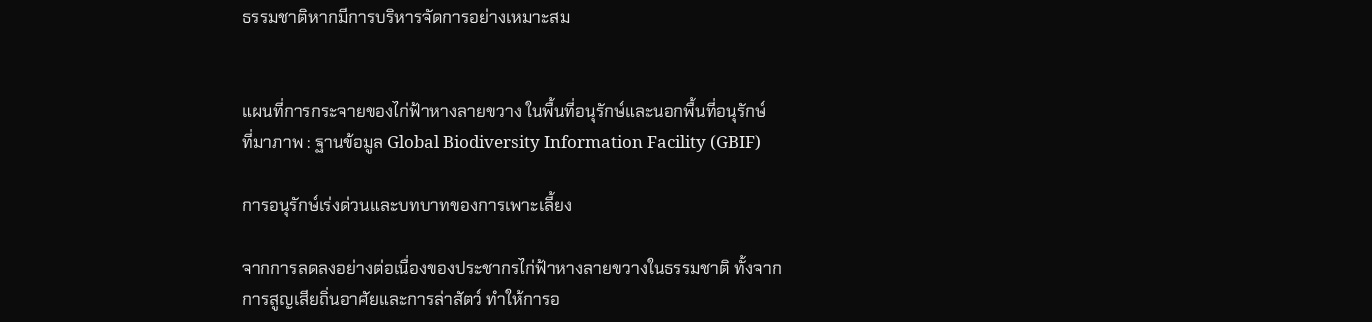ธรรมชาติหากมีการบริหารจัดการอย่างเหมาะสม


แผนที่การกระจายของไก่ฟ้าหางลายขวาง ในพื้นที่อนุรักษ์และนอกพื้นที่อนุรักษ์
ที่มาภาพ : ฐานข้อมูล Global Biodiversity Information Facility (GBIF)

การอนุรักษ์เร่งด่วนและบทบาทของการเพาะเลี้ยง

จากการลดลงอย่างต่อเนื่องของประชากรไก่ฟ้าหางลายขวางในธรรมชาติ ทั้งจากการสูญเสียถิ่นอาศัยและการล่าสัตว์ ทำให้การอ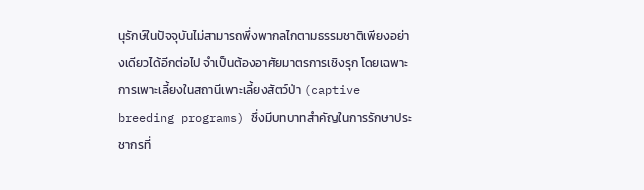นุรักษ์ในปัจจุบันไม่สามารถพึ่งพากลไกตามธรรมชาติเพียงอย่างเดียวได้อีกต่อไป จำเป็นต้องอาศัยมาตรการเชิงรุก โดยเฉพาะการเพาะเลี้ยงในสถานีเพาะเลี้ยงสัตว์ป่า (captive breeding programs) ซึ่งมีบทบาทสำคัญในการรักษาประชากรที่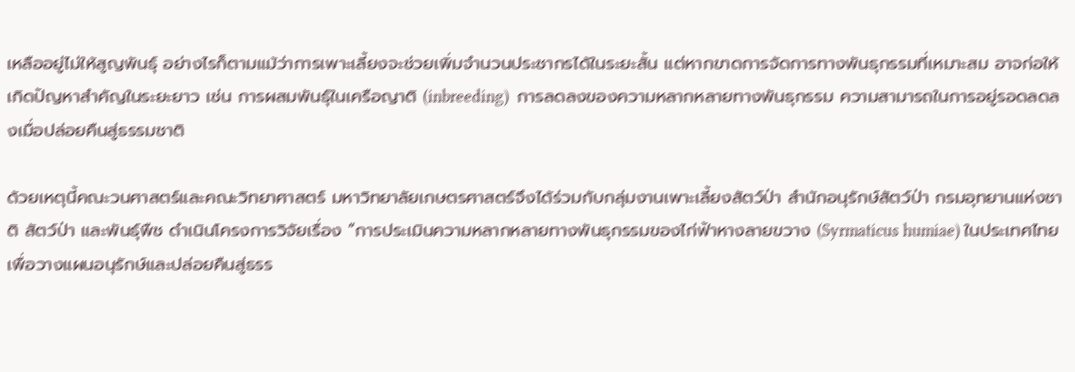เหลืออยู่ไม่ให้สูญพันธุ์ อย่างไรก็ตามแม้ว่าการเพาะเลี้ยงจะช่วยเพิ่มจำนวนประชากรได้ในระยะสั้น แต่หากขาดการจัดการทางพันธุกรรมที่เหมาะสม อาจก่อให้เกิดปัญหาสำคัญในระยะยาว เช่น การผสมพันธุ์ในเครือญาติ (inbreeding)  การลดลงของความหลากหลายทางพันธุกรรม ความสามารถในการอยู่รอดลดลงเมื่อปล่อยคืนสู่ธรรมชาติ

ด้วยเหตุนี้คณะวนศาสตร์และคณะวิทยาศาสตร์ มหาวิทยาลัยเกษตรศาสตร์จึงได้ร่วมกับกลุ่มงานเพาะเลี้ยงสัตว์ป่า สำนักอนุรักษ์สัตว์ป่า กรมอุทยานแห่งชาติ สัตว์ป่า และพันธุ์พืช ดำเนินโครงการวิจัยเรื่อง “การประเมินความหลากหลายทางพันธุกรรมของไก่ฟ้าหางลายขวาง (Syrmaticus humiae) ในประเทศไทย เพื่อวางแผนอนุรักษ์และปล่อยคืนสู่ธรร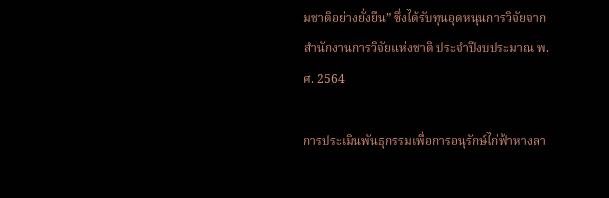มชาติอย่างยั่งยืน” ซึ่งได้รับทุนอุดหนุนการวิจัยจากสำนักงานการวิจัยแห่งชาติ ประจำปีงบประมาณ พ.ศ. 2564

การประเมินพันธุกรรมเพื่อการอนุรักษ์ไก่ฟ้าหางลา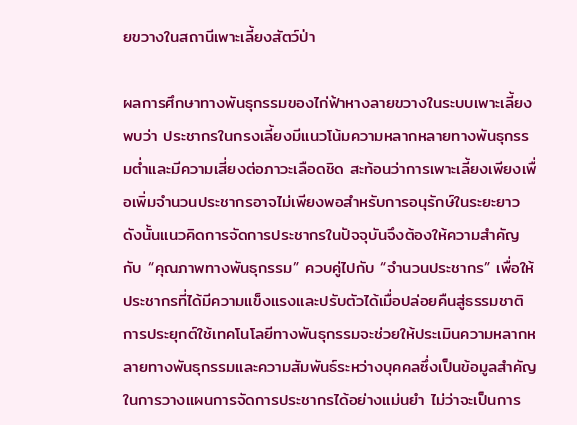ยขวางในสถานีเพาะเลี้ยงสัตว์ป่า

ผลการศึกษาทางพันธุกรรมของไก่ฟ้าหางลายขวางในระบบเพาะเลี้ยงพบว่า ประชากรในกรงเลี้ยงมีแนวโน้มความหลากหลายทางพันธุกรรมต่ำและมีความเสี่ยงต่อภาวะเลือดชิด สะท้อนว่าการเพาะเลี้ยงเพียงเพื่อเพิ่มจำนวนประชากรอาจไม่เพียงพอสำหรับการอนุรักษ์ในระยะยาว ดังนั้นแนวคิดการจัดการประชากรในปัจจุบันจึงต้องให้ความสำคัญกับ “คุณภาพทางพันธุกรรม” ควบคู่ไปกับ “จำนวนประชากร” เพื่อให้ประชากรที่ได้มีความแข็งแรงและปรับตัวได้เมื่อปล่อยคืนสู่ธรรมชาติ การประยุกต์ใช้เทคโนโลยีทางพันธุกรรมจะช่วยให้ประเมินความหลากหลายทางพันธุกรรมและความสัมพันธ์ระหว่างบุคคลซึ่งเป็นข้อมูลสำคัญในการวางแผนการจัดการประชากรได้อย่างแม่นยำ ไม่ว่าจะเป็นการ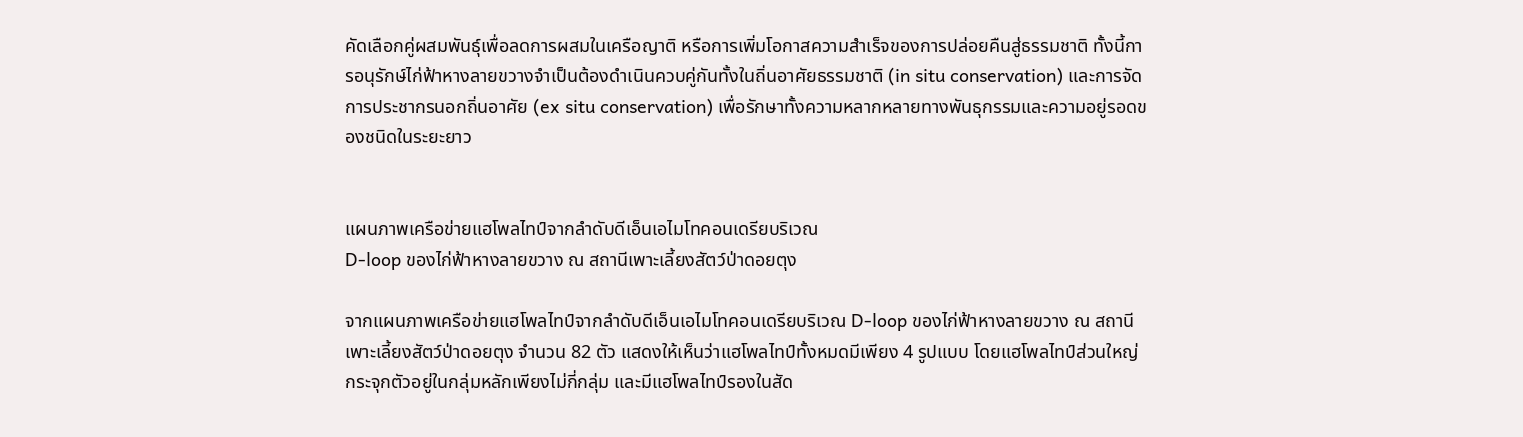คัดเลือกคู่ผสมพันธุ์เพื่อลดการผสมในเครือญาติ หรือการเพิ่มโอกาสความสำเร็จของการปล่อยคืนสู่ธรรมชาติ ทั้งนี้การอนุรักษ์ไก่ฟ้าหางลายขวางจำเป็นต้องดำเนินควบคู่กันทั้งในถิ่นอาศัยธรรมชาติ (in situ conservation) และการจัดการประชากรนอกถิ่นอาศัย (ex situ conservation) เพื่อรักษาทั้งความหลากหลายทางพันธุกรรมและความอยู่รอดของชนิดในระยะยาว


แผนภาพเครือข่ายแฮโพลไทป์จากลำดับดีเอ็นเอไมโทคอนเดรียบริเวณ
D-loop ของไก่ฟ้าหางลายขวาง ณ สถานีเพาะเลี้ยงสัตว์ป่าดอยตุง

จากแผนภาพเครือข่ายแฮโพลไทป์จากลำดับดีเอ็นเอไมโทคอนเดรียบริเวณ D-loop ของไก่ฟ้าหางลายขวาง ณ สถานีเพาะเลี้ยงสัตว์ป่าดอยตุง จำนวน 82 ตัว แสดงให้เห็นว่าแฮโพลไทป์ทั้งหมดมีเพียง 4 รูปแบบ โดยแฮโพลไทป์ส่วนใหญ่กระจุกตัวอยู่ในกลุ่มหลักเพียงไม่กี่กลุ่ม และมีแฮโพลไทป์รองในสัด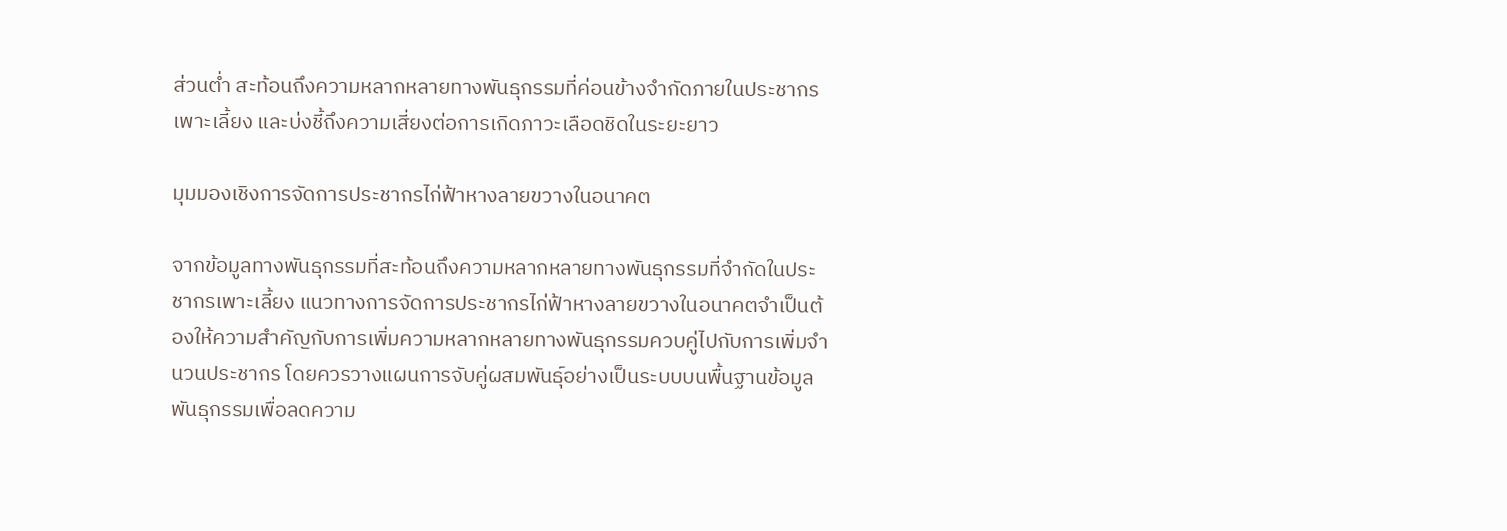ส่วนต่ำ สะท้อนถึงความหลากหลายทางพันธุกรรมที่ค่อนข้างจำกัดภายในประชากรเพาะเลี้ยง และบ่งชี้ถึงความเสี่ยงต่อการเกิดภาวะเลือดชิดในระยะยาว

มุมมองเชิงการจัดการประชากรไก่ฟ้าหางลายขวางในอนาคต

จากข้อมูลทางพันธุกรรมที่สะท้อนถึงความหลากหลายทางพันธุกรรมที่จำกัดในประชากรเพาะเลี้ยง แนวทางการจัดการประชากรไก่ฟ้าหางลายขวางในอนาคตจำเป็นต้องให้ความสำคัญกับการเพิ่มความหลากหลายทางพันธุกรรมควบคู่ไปกับการเพิ่มจำนวนประชากร โดยควรวางแผนการจับคู่ผสมพันธุ์อย่างเป็นระบบบนพื้นฐานข้อมูลพันธุกรรมเพื่อลดความ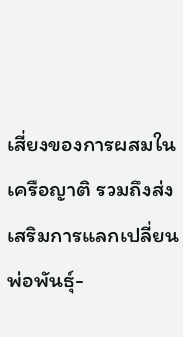เสี่ยงของการผสมในเครือญาติ รวมถึงส่งเสริมการแลกเปลี่ยนพ่อพันธุ์-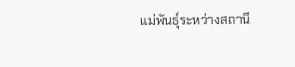แม่พันธุ์ระหว่างสถานี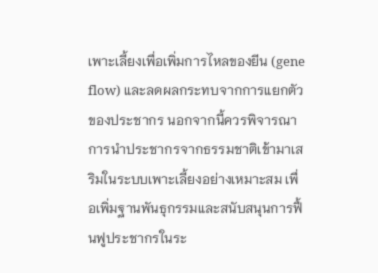เพาะเลี้ยงเพื่อเพิ่มการไหลของยีน (gene flow) และลดผลกระทบจากการแยกตัวของประชากร นอกจากนี้ควรพิจารณาการนำประชากรจากธรรมชาติเข้ามาเสริมในระบบเพาะเลี้ยงอย่างเหมาะสม เพื่อเพิ่มฐานพันธุกรรมและสนับสนุนการฟื้นฟูประชากรในระ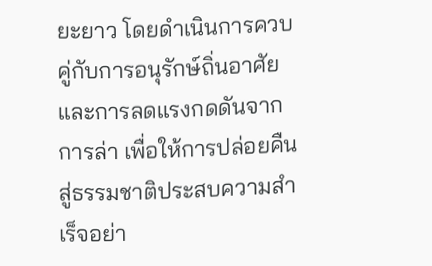ยะยาว โดยดำเนินการควบคู่กับการอนุรักษ์ถิ่นอาศัยและการลดแรงกดดันจากการล่า เพื่อให้การปล่อยคืนสู่ธรรมชาติประสบความสำเร็จอย่า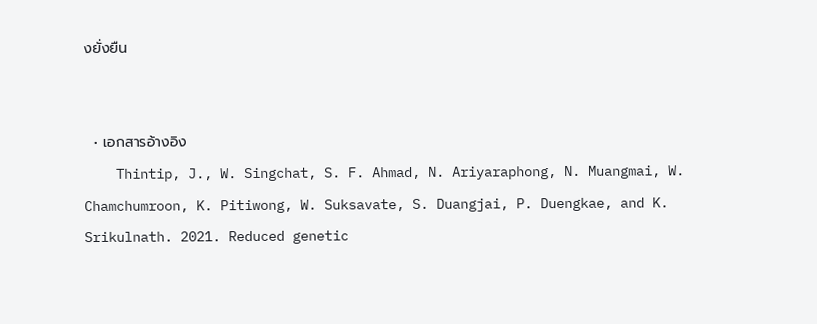งยั่งยืน


  • เอกสารอ้างอิง
    Thintip, J., W. Singchat, S. F. Ahmad, N. Ariyaraphong, N. Muangmai, W. Chamchumroon, K. Pitiwong, W. Suksavate, S. Duangjai, P. Duengkae, and K. Srikulnath. 2021. Reduced genetic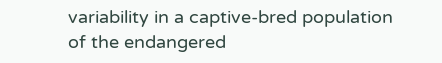variability in a captive-bred population of the endangered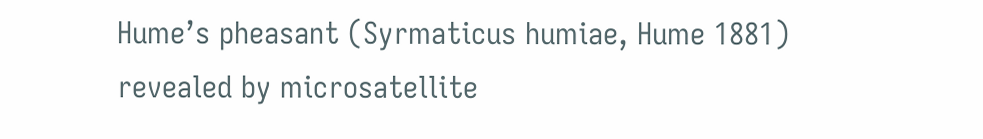Hume’s pheasant (Syrmaticus humiae, Hume 1881) revealed by microsatellite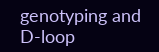genotyping and D-loop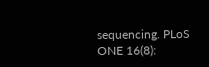sequencing. PLoS ONE 16(8):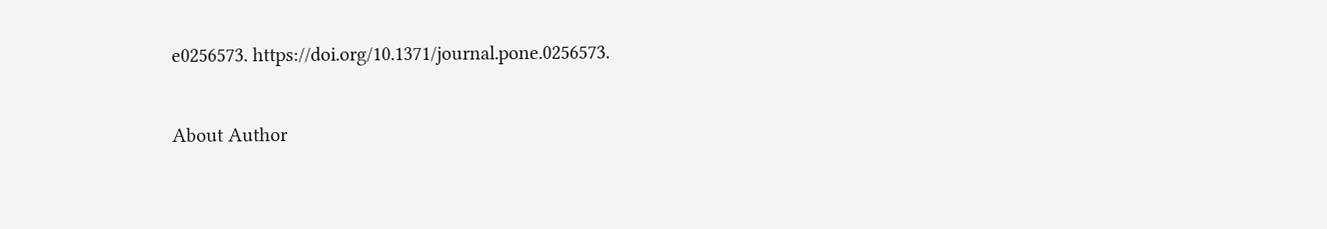e0256573. https://doi.org/10.1371/journal.pone.0256573.

About Author